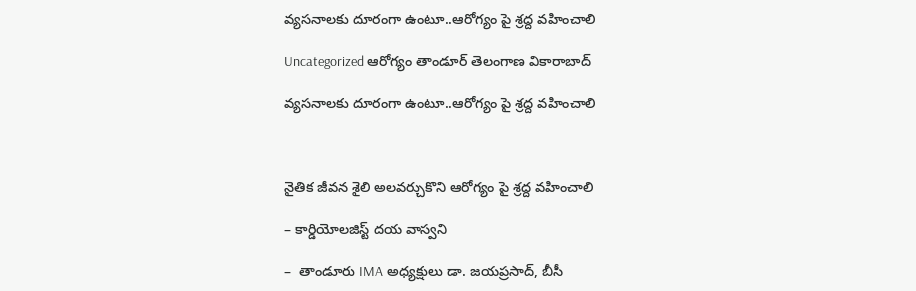వ్యసనాలకు దూరంగా ఉంటూ..ఆరోగ్యం పై శ్రద్ద వహించాలి

Uncategorized ఆరోగ్యం తాండూర్ తెలంగాణ వికారాబాద్

వ్యసనాలకు దూరంగా ఉంటూ..ఆరోగ్యం పై శ్రద్ద వహించాలి



నైతిక జీవన శైలి అలవర్చుకొని ఆరోగ్యం పై శ్రద్ద వహించాలి

– కార్డియోలజిస్ట్ దయ వాస్వని

–  తాండూరు IMA అధ్యక్షులు డా. జయప్రసాద్, బీసీ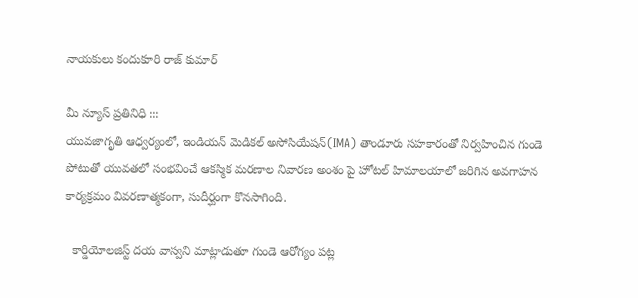నాయకులు కందుకూరి రాజ్ కుమార్

మీ న్యూస్ ప్రతినిధి :::
యువజాగృతి ఆధ్వర్యంలో, ఇండియన్ మెడికల్ అసోసియేషన్(IMA) తాండూరు సహకారంతో నిర్వహించిన గుండె పోటుతో యువతలో సంభవించే ఆకస్మిక మరణాల నివారణ అంశం పై హోటల్ హిమాలయాలో జరిగిన అవగాహన కార్యక్రమం వివరణాత్మకంగా, సుదీర్ఘంగా కొనసాగింది.

  కార్డియోలజిస్ట్ దయ వాస్వని మాట్లాడుతూ గుండె ఆరోగ్యం పట్ల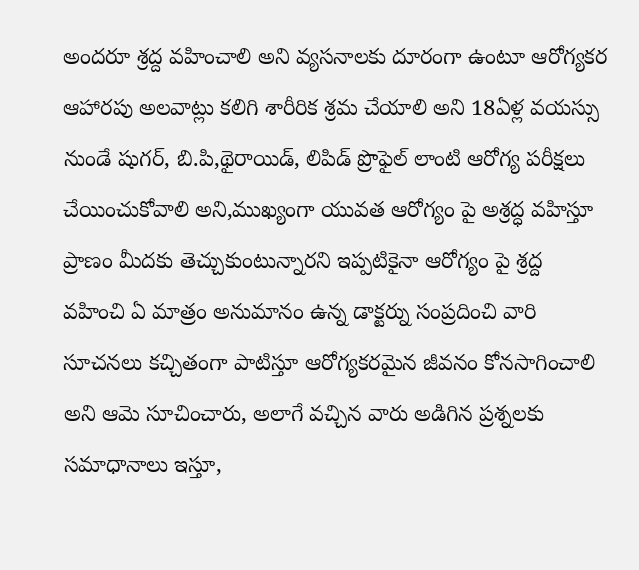అందరూ శ్రద్ద వహించాలి అని వ్యసనాలకు దూరంగా ఉంటూ ఆరోగ్యకర ఆహారపు అలవాట్లు కలిగి శారీరిక శ్రమ చేయాలి అని 18ఏళ్ల వయస్సు నుండే షుగర్, బి.పి,థైరాయిడ్, లిపిడ్ ప్రొఫైల్ లాంటి ఆరోగ్య పరీక్షలు చేయించుకోవాలి అని,ముఖ్యంగా యువత ఆరోగ్యం పై అశ్రద్ధ వహిస్తూ ప్రాణం మీదకు తెచ్చుకుంటున్నారని ఇప్పటికైనా ఆరోగ్యం పై శ్రద్ద వహించి ఏ మాత్రం అనుమానం ఉన్న డాక్టర్ను సంప్రదించి వారి సూచనలు కచ్చితంగా పాటిస్తూ ఆరోగ్యకరమైన జీవనం కోనసాగించాలి అని ఆమె సూచించారు, అలాగే వచ్చిన వారు అడిగిన ప్రశ్నలకు సమాధానాలు ఇస్తూ,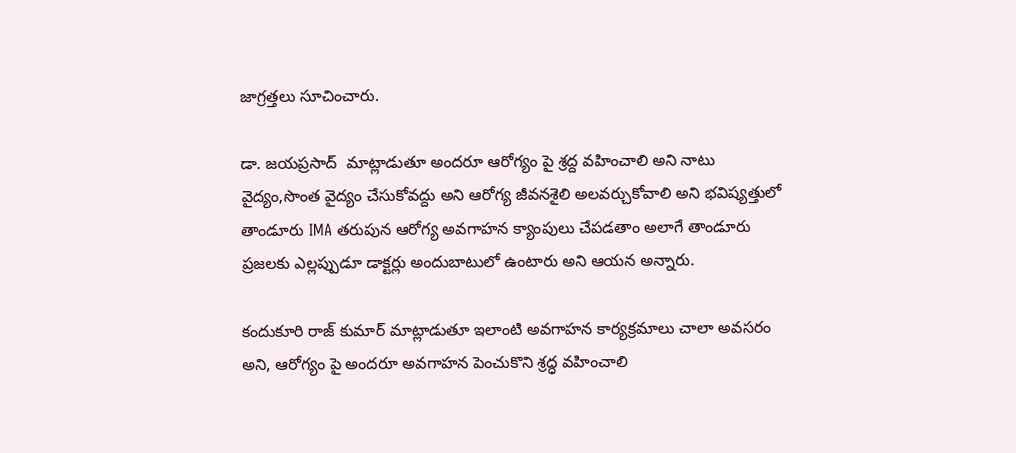జాగ్రత్తలు సూచించారు.

డా. జయప్రసాద్  మాట్లాడుతూ అందరూ ఆరోగ్యం పై శ్రద్ద వహించాలి అని నాటు వైద్యం,సొంత వైద్యం చేసుకోవద్దు అని ఆరోగ్య జీవనశైలి అలవర్చుకోవాలి అని భవిష్యత్తులో తాండూరు IMA తరుపున ఆరోగ్య అవగాహన క్యాంపులు చేపడతాం అలాగే తాండూరు ప్రజలకు ఎల్లప్పుడూ డాక్టర్లు అందుబాటులో ఉంటారు అని ఆయన అన్నారు.

కందుకూరి రాజ్ కుమార్ మాట్లాడుతూ ఇలాంటి అవగాహన కార్యక్రమాలు చాలా అవసరం అని, ఆరోగ్యం పై అందరూ అవగాహన పెంచుకొని శ్రద్ధ వహించాలి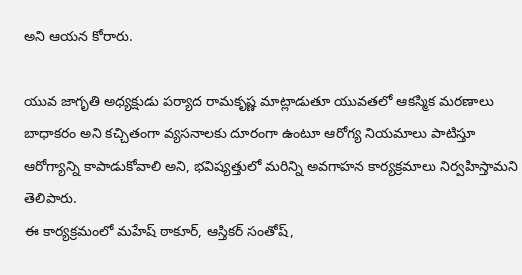అని ఆయన కోరారు.

యువ జాగృతి అధ్యక్షుడు పర్యాద రామకృష్ణ మాట్లాడుతూ యువతలో ఆకస్మిక మరణాలు బాధాకరం అని కచ్చితంగా వ్యసనాలకు దూరంగా ఉంటూ ఆరోగ్య నియమాలు పాటిస్తూ ఆరోగ్యాన్ని కాపాడుకోవాలి అని, భవిష్యత్తులో మరిన్ని అవగాహన కార్యక్రమాలు నిర్వహిస్తామని తెలిపారు.
ఈ కార్యక్రమంలో మహేష్ ఠాకూర్, ఆస్తికర్ సంతోష్,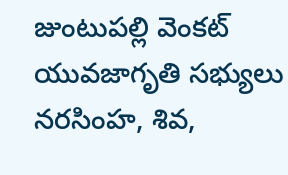జుంటుపల్లి వెంకట్ యువజాగృతి సభ్యులు నరసింహ, శివ,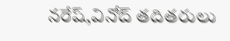నరేష్,వినోద్ తదితరులు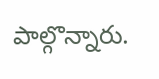పాల్గొన్నారు.